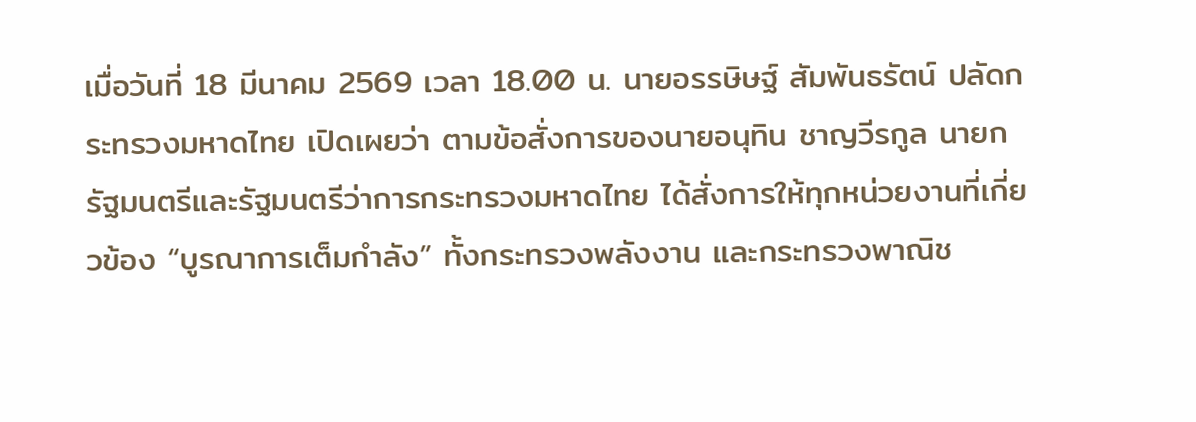เมื่อวันที่ 18 มีนาคม 2569 เวลา 18.00 น. นายอรรษิษฐ์ สัมพันธรัตน์ ปลัดกระทรวงมหาดไทย เปิดเผยว่า ตามข้อสั่งการของนายอนุทิน ชาญวีรกูล นายกรัฐมนตรีและรัฐมนตรีว่าการกระทรวงมหาดไทย ได้สั่งการให้ทุกหน่วยงานที่เกี่ยวข้อง “บูรณาการเต็มกำลัง” ทั้งกระทรวงพลังงาน และกระทรวงพาณิช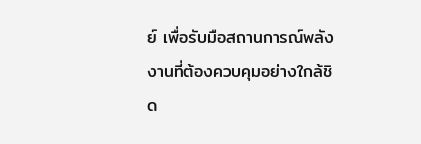ย์ เพื่อรับมือสถานการณ์พลังงานที่ต้องควบคุมอย่างใกล้ชิด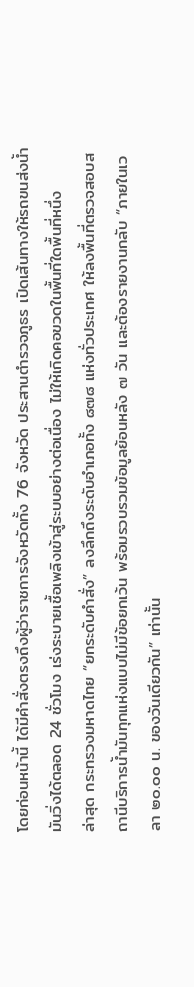โดยก่อนหน้านี้ ได้มีคำสั่งตรงถึงผู้ว่าราชการจังหวัดทั้ง 76 จังหวัด ประสานตำรวจภูธร เปิดเส้นทางให้รถขนส่งน้ำมันวิ่งได้ตลอด 24 ชั่วโมง เร่งระบายเชื้อเพลิงเข้าสู่ระบบอย่างต่อเนื่อง ไม่ให้เกิดคอขวดในพื้นที่ใดพื้นที่หนึ่ง
ล่าสุด กระทรวงมหาดไทย “ยกระดับคำสั่ง” ลงลึกถึงระดับอำเภอทั้ง ๘๗๘ แห่งทั่วประเทศ ให้ลงพื้นที่ตรวจสอบสถานีบริการน้ำมันทุกแห่งแบบไม่มีข้อยกเว้น พร้อมรวบรวมข้อมูลย้อนหลัง ๗ วัน และต้องรายงานกลับ “ภายในเวลา ๒๐.๐๐ น. ของวันเดียวกัน” เท่านั้น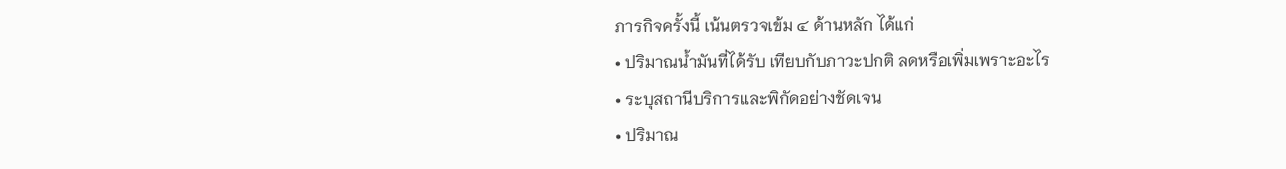ภารกิจครั้งนี้ เน้นตรวจเข้ม ๔ ด้านหลัก ได้แก่
• ปริมาณน้ำมันที่ได้รับ เทียบกับภาวะปกติ ลดหรือเพิ่มเพราะอะไร
• ระบุสถานีบริการและพิกัดอย่างชัดเจน
• ปริมาณ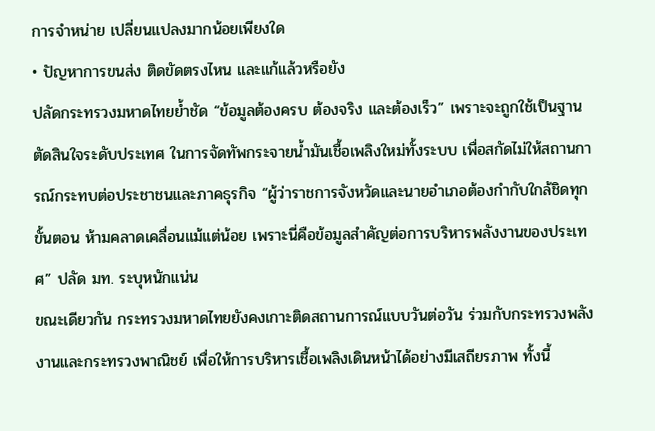การจำหน่าย เปลี่ยนแปลงมากน้อยเพียงใด
• ปัญหาการขนส่ง ติดขัดตรงไหน และแก้แล้วหรือยัง
ปลัดกระทรวงมหาดไทยย้ำชัด “ข้อมูลต้องครบ ต้องจริง และต้องเร็ว” เพราะจะถูกใช้เป็นฐานตัดสินใจระดับประเทศ ในการจัดทัพกระจายน้ำมันเชื้อเพลิงใหม่ทั้งระบบ เพื่อสกัดไม่ให้สถานการณ์กระทบต่อประชาชนและภาคธุรกิจ “ผู้ว่าราชการจังหวัดและนายอำเภอต้องกำกับใกล้ชิดทุกขั้นตอน ห้ามคลาดเคลื่อนแม้แต่น้อย เพราะนี่คือข้อมูลสำคัญต่อการบริหารพลังงานของประเทศ” ปลัด มท. ระบุหนักแน่น
ขณะเดียวกัน กระทรวงมหาดไทยยังคงเกาะติดสถานการณ์แบบวันต่อวัน ร่วมกับกระทรวงพลังงานและกระทรวงพาณิชย์ เพื่อให้การบริหารเชื้อเพลิงเดินหน้าได้อย่างมีเสถียรภาพ ทั้งนี้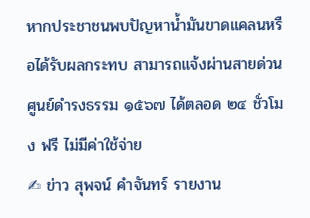หากประชาชนพบปัญหาน้ำมันขาดแคลนหรือได้รับผลกระทบ สามารถแจ้งผ่านสายด่วนศูนย์ดำรงธรรม ๑๕๖๗ ได้ตลอด ๒๔ ชั่วโมง ฟรี ไม่มีค่าใช้จ่าย
✍ ข่าว สุพจน์ คำจันทร์ รายงาน